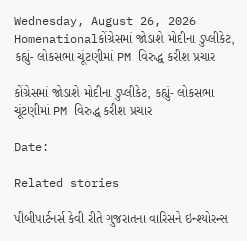Wednesday, August 26, 2026
Homenationalકોંગ્રેસમાં જોડાશે મોદીના ડુપ્લીકેટ, કહ્યું- લોકસભા ચૂંટણીમાં PM વિરુદ્ધ કરીશ પ્રચાર

કોંગ્રેસમાં જોડાશે મોદીના ડુપ્લીકેટ, કહ્યું- લોકસભા ચૂંટણીમાં PM વિરુદ્ધ કરીશ પ્રચાર

Date:

Related stories

પીબીપાર્ટનર્સ કેવી રીતે ગુજરાતના વારિસને ઇન્શ્યોરન્સ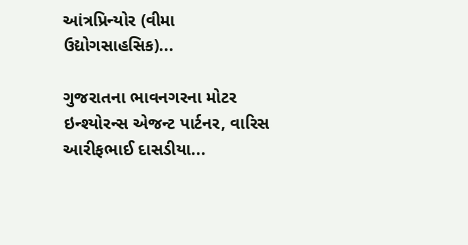આંત્રપ્રિન્યોર (વીમા ઉદ્યોગસાહસિક)...

ગુજરાતના ભાવનગરના મોટર ઇન્શ્યોરન્સ એજન્ટ પાર્ટનર, વારિસ આરીફભાઈ દાસડીયા...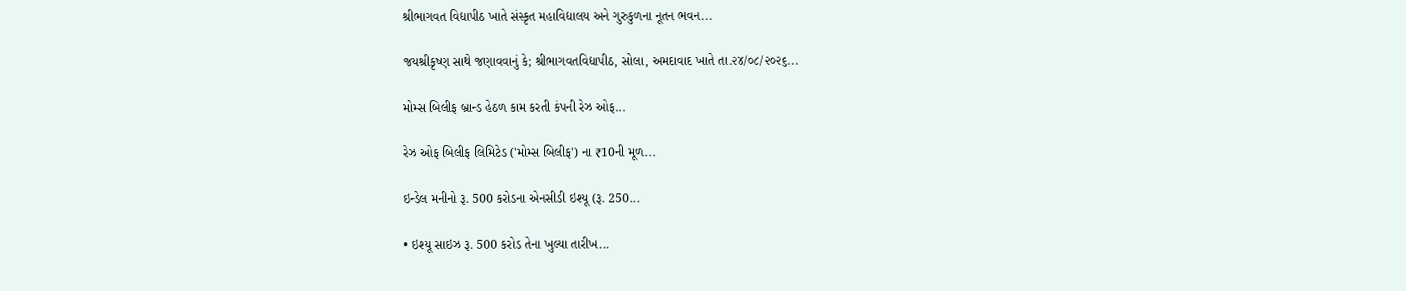શ્રીભાગવત વિદ્યાપીઠ ખાતે સંસ્કૃત મહાવિદ્યાલય અને ગુરુકુળના નૂતન ભવન...

જયશ્રીકૃષ્ણ સાથે જણાવવાનું કે; શ્રીભાગવતવિદ્યાપીઠ, સોલા, અમદાવાદ ખાતે તા.૨૪/૦૮/૨૦૨૬...

મોમ્સ બિલીફ બ્રાન્ડ હેઠળ કામ કરતી કંપની રેઝ ઓફ...

રેઝ ઓફ બિલીફ લિમિટેડ ('મોમ્સ બિલીફ') ના ₹10ની મૂળ...

ઇન્ડેલ મનીનો રૂ. 500 કરોડના એનસીડી ઇશ્યૂ (રૂ. 250...

• ઇશ્યૂ સાઇઝ રૂ. 500 કરોડ તેના ખુલ્યા તારીખ...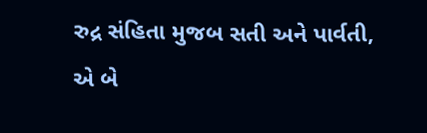રુદ્ર સંહિતા મુજબ સતી અને પાર્વતી, એ બે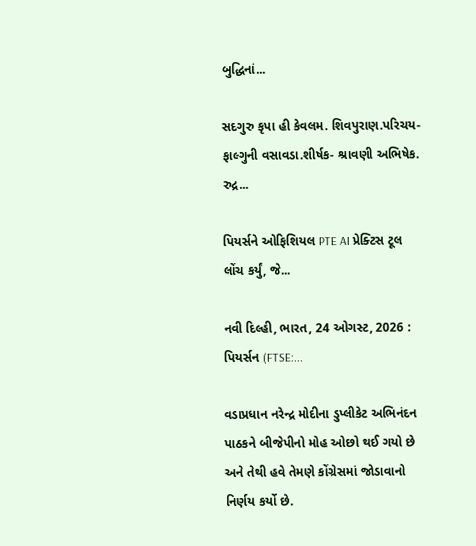બુદ્ધિનાં...

સદગુરુ કૃપા હી કેવલમ. શિવપુરાણ.પરિચય- ફાલ્ગુની વસાવડા.શીર્ષક- શ્રાવણી અભિષેક. રુદ્ર...

પિયર્સને ઓફિશિયલ PTE AI પ્રેક્ટિસ ટૂલ લોંચ કર્યું, જે...

નવી દિલ્હી, ભારત, 24 ઓગસ્ટ, 2026 : પિયર્સન (FTSE:...

વડાપ્રધાન નરેન્દ્ર મોદીના ડુપ્લીકેટ અભિનંદન પાઠકને બીજેપીનો મોહ ઓછો થઈ ગયો છે અને તેથી હવે તેમણે કોંગ્રેસમાં જોડાવાનો નિર્ણય કર્યો છે.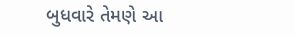બુધવારે તેમણે આ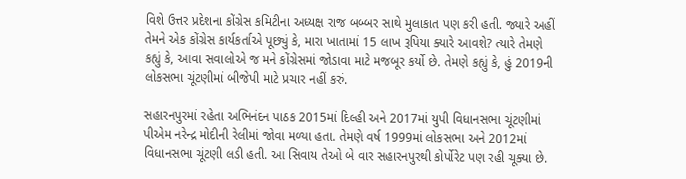વિશે ઉત્તર પ્રદેશના કોંગ્રેસ કમિટીના અધ્યક્ષ રાજ બબ્બર સાથે મુલાકાત પણ કરી હતી. જ્યારે અહીં તેમને એક કોંગ્રેસ કાર્યકર્તાએ પૂછ્યું કે, મારા ખાતામાં 15 લાખ રૂપિયા ક્યારે આવશે? ત્યારે તેમણે કહ્યું કે, આવા સવાલોએ જ મને કોંગ્રેસમાં જોડાવા માટે મજબૂર કર્યો છે. તેમણે કહ્યું કે, હું 2019ની લોકસભા ચૂંટણીમાં બીજેપી માટે પ્રચાર નહીં કરું.

સહારનપુરમાં રહેતા અભિનંદન પાઠક 2015માં દિલ્હી અને 2017માં યુપી વિધાનસભા ચૂંટણીમાં પીએમ નરેન્દ્ર મોદીની રેલીમાં જોવા મળ્યા હતા. તેમણે વર્ષ 1999માં લોકસભા અને 2012માં વિધાનસભા ચૂંટણી લડી હતી. આ સિવાય તેઓ બે વાર સહારનપુરથી કોર્પોરેટ પણ રહી ચૂક્યા છે.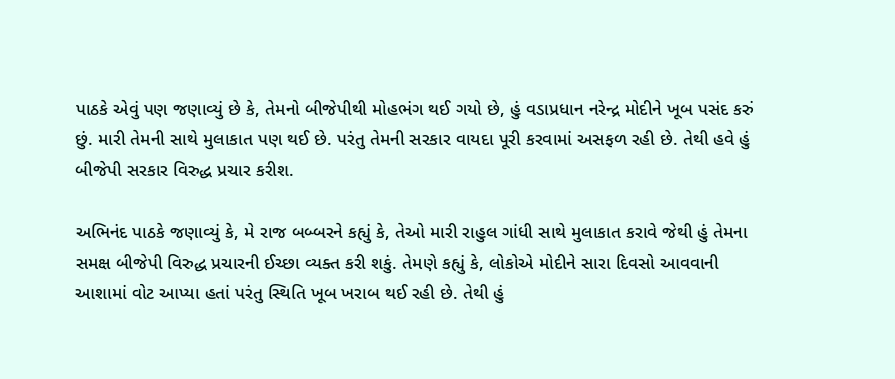પાઠકે એવું પણ જણાવ્યું છે કે, તેમનો બીજેપીથી મોહભંગ થઈ ગયો છે, હું વડાપ્રધાન નરેન્દ્ર મોદીને ખૂબ પસંદ કરું છું. મારી તેમની સાથે મુલાકાત પણ થઈ છે. પરંતુ તેમની સરકાર વાયદા પૂરી કરવામાં અસફળ રહી છે. તેથી હવે હું બીજેપી સરકાર વિરુદ્ધ પ્રચાર કરીશ.

અભિનંદ પાઠકે જણાવ્યું કે, મે રાજ બબ્બરને કહ્યું કે, તેઓ મારી રાહુલ ગાંધી સાથે મુલાકાત કરાવે જેથી હું તેમના સમક્ષ બીજેપી વિરુદ્ધ પ્રચારની ઈચ્છા વ્યક્ત કરી શકું. તેમણે કહ્યું કે, લોકોએ મોદીને સારા દિવસો આવવાની આશામાં વોટ આપ્યા હતાં પરંતુ સ્થિતિ ખૂબ ખરાબ થઈ રહી છે. તેથી હું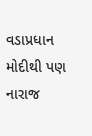વડાપ્રધાન મોદીથી પણ નારાજ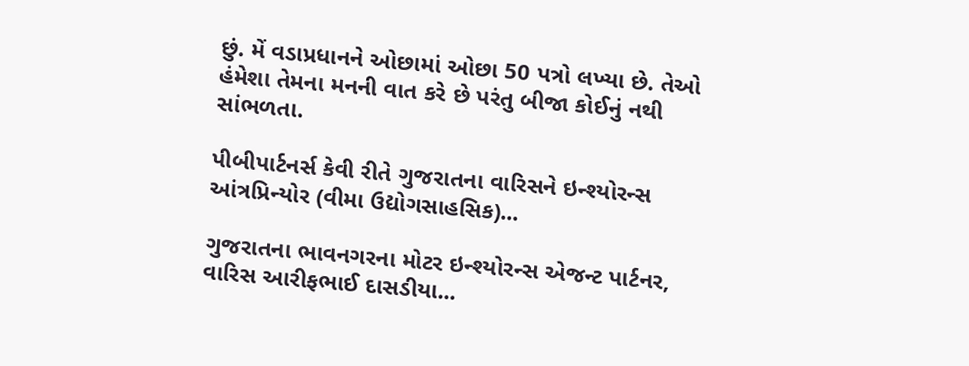છું. મેં વડાપ્રધાનને ઓછામાં ઓછા 50 પત્રો લખ્યા છે. તેઓ હંમેશા તેમના મનની વાત કરે છે પરંતુ બીજા કોઈનું નથી સાંભળતા.

પીબીપાર્ટનર્સ કેવી રીતે ગુજરાતના વારિસને ઇન્શ્યોરન્સ આંત્રપ્રિન્યોર (વીમા ઉદ્યોગસાહસિક)...

ગુજરાતના ભાવનગરના મોટર ઇન્શ્યોરન્સ એજન્ટ પાર્ટનર, વારિસ આરીફભાઈ દાસડીયા...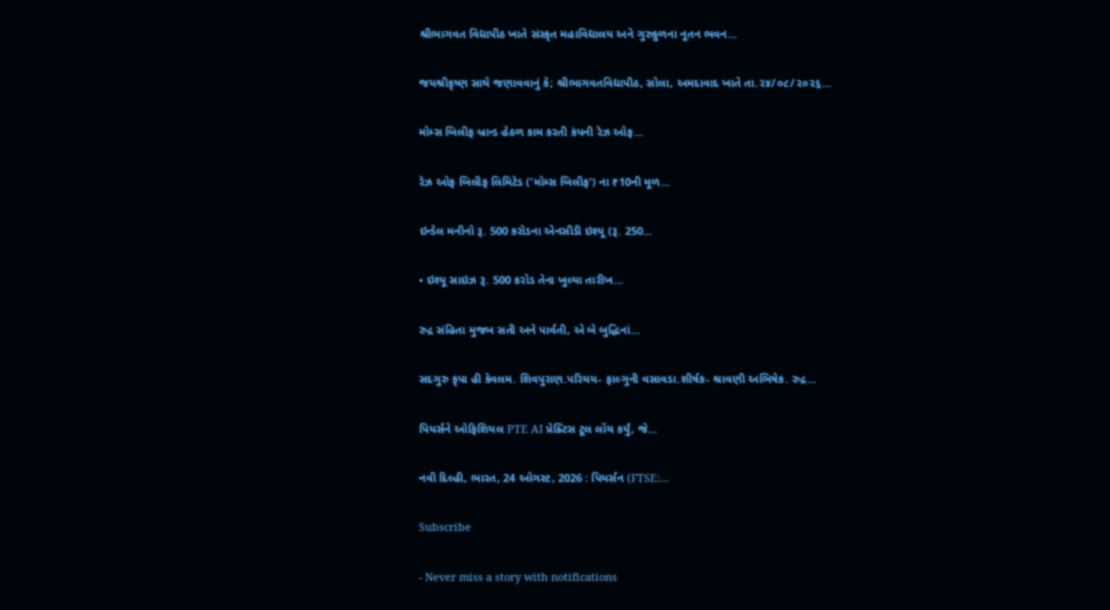શ્રીભાગવત વિદ્યાપીઠ ખાતે સંસ્કૃત મહાવિદ્યાલય અને ગુરુકુળના નૂતન ભવન...

જયશ્રીકૃષ્ણ સાથે જણાવવાનું કે; શ્રીભાગવતવિદ્યાપીઠ, સોલા, અમદાવાદ ખાતે તા.૨૪/૦૮/૨૦૨૬...

મોમ્સ બિલીફ બ્રાન્ડ હેઠળ કામ કરતી કંપની રેઝ ઓફ...

રેઝ ઓફ બિલીફ લિમિટેડ ('મોમ્સ બિલીફ') ના ₹10ની મૂળ...

ઇન્ડેલ મનીનો રૂ. 500 કરોડના એનસીડી ઇશ્યૂ (રૂ. 250...

• ઇશ્યૂ સાઇઝ રૂ. 500 કરોડ તેના ખુલ્યા તારીખ...

રુદ્ર સંહિતા મુજબ સતી અને પાર્વતી, એ બે બુદ્ધિનાં...

સદગુરુ કૃપા હી કેવલમ. શિવપુરાણ.પરિચય- ફાલ્ગુની વસાવડા.શીર્ષક- શ્રાવણી અભિષેક. રુદ્ર...

પિયર્સને ઓફિશિયલ PTE AI પ્રેક્ટિસ ટૂલ લોંચ કર્યું, જે...

નવી દિલ્હી, ભારત, 24 ઓગસ્ટ, 2026 : પિયર્સન (FTSE:...

Subscribe

- Never miss a story with notifications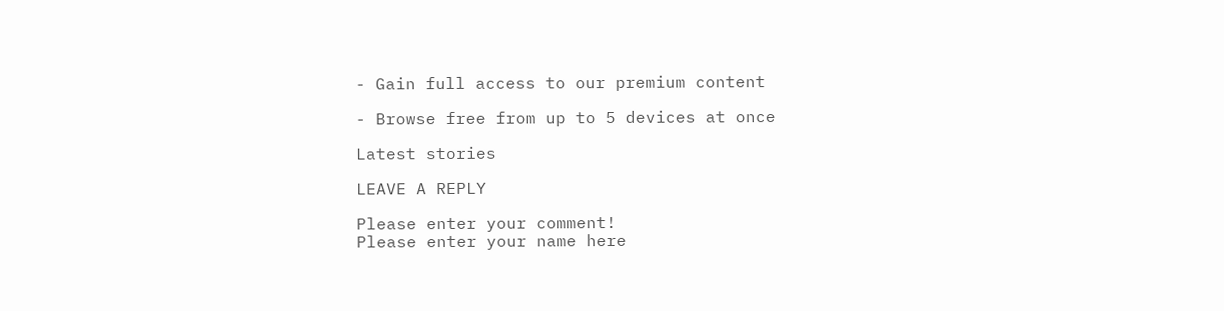- Gain full access to our premium content

- Browse free from up to 5 devices at once

Latest stories

LEAVE A REPLY

Please enter your comment!
Please enter your name here